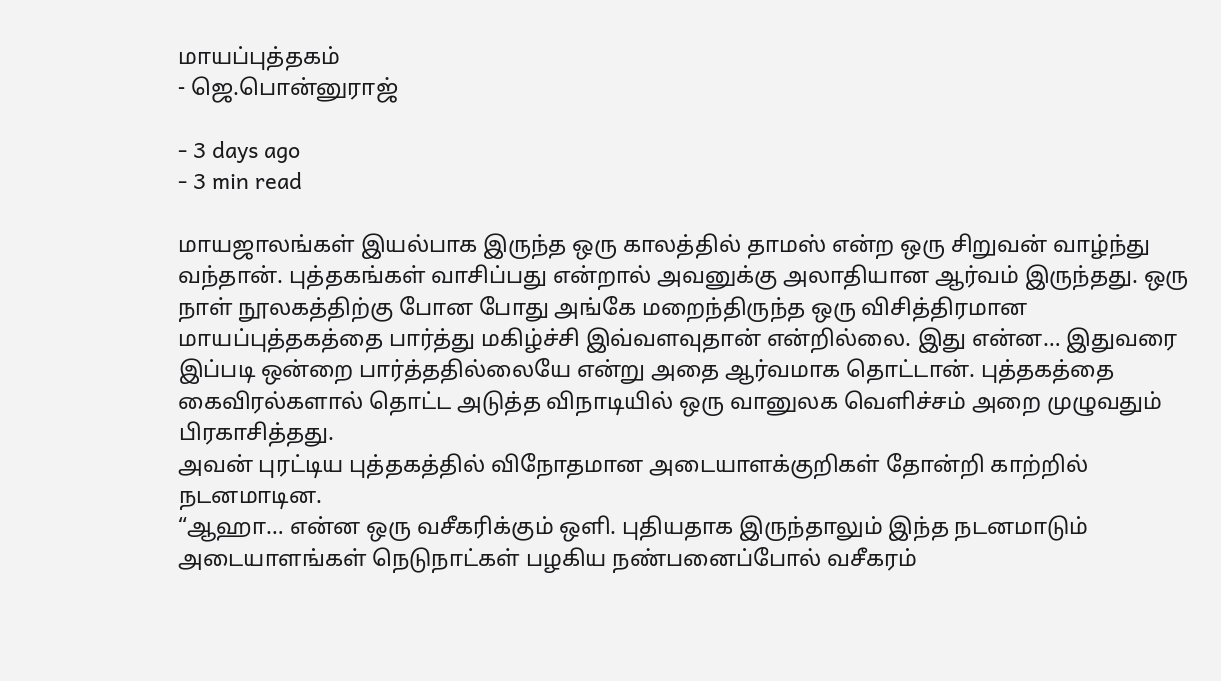மாயப்புத்தகம்
- ஜெ.பொன்னுராஜ்

- 3 days ago
- 3 min read

மாயஜாலங்கள் இயல்பாக இருந்த ஒரு காலத்தில் தாமஸ் என்ற ஒரு சிறுவன் வாழ்ந்து வந்தான். புத்தகங்கள் வாசிப்பது என்றால் அவனுக்கு அலாதியான ஆர்வம் இருந்தது. ஒரு நாள் நூலகத்திற்கு போன போது அங்கே மறைந்திருந்த ஒரு விசித்திரமான மாயப்புத்தகத்தை பார்த்து மகிழ்ச்சி இவ்வளவுதான் என்றில்லை. இது என்ன… இதுவரை இப்படி ஒன்றை பார்த்ததில்லையே என்று அதை ஆர்வமாக தொட்டான். புத்தகத்தை கைவிரல்களால் தொட்ட அடுத்த விநாடியில் ஒரு வானுலக வெளிச்சம் அறை முழுவதும் பிரகாசித்தது.
அவன் புரட்டிய புத்தகத்தில் விநோதமான அடையாளக்குறிகள் தோன்றி காற்றில் நடனமாடின.
“ஆஹா… என்ன ஒரு வசீகரிக்கும் ஒளி. புதியதாக இருந்தாலும் இந்த நடனமாடும் அடையாளங்கள் நெடுநாட்கள் பழகிய நண்பனைப்போல் வசீகரம்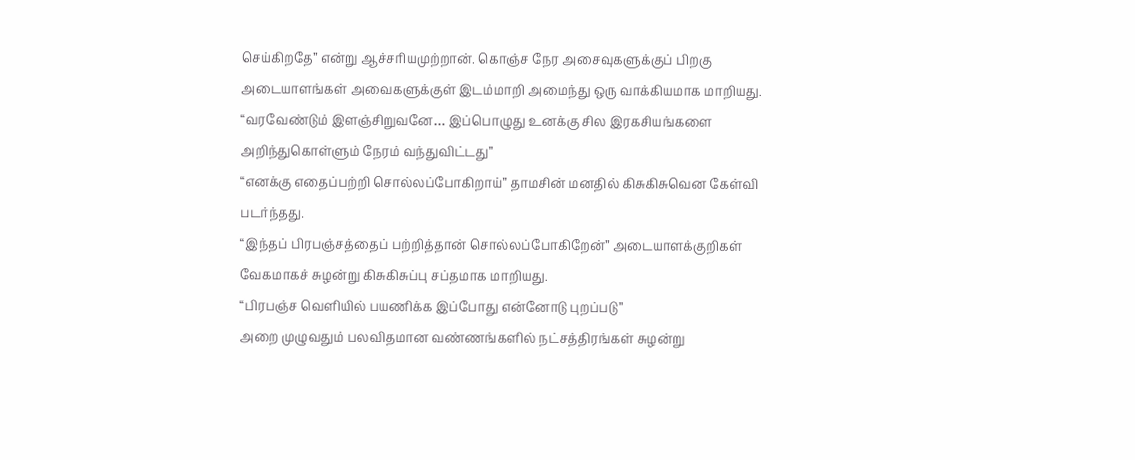செய்கிறதே” என்று ஆச்சரியமுற்றான். கொஞ்ச நேர அசைவுகளுக்குப் பிறகு அடையாளங்கள் அவைகளுக்குள் இடம்மாறி அமைந்து ஒரு வாக்கியமாக மாறியது.
“வரவேண்டும் இளஞ்சிறுவனே… இப்பொழுது உனக்கு சில இரகசியங்களை அறிந்துகொள்ளும் நேரம் வந்துவிட்டது”
“எனக்கு எதைப்பற்றி சொல்லப்போகிறாய்” தாமசின் மனதில் கிசுகிசுவென கேள்வி படர்ந்தது.
“இந்தப் பிரபஞ்சத்தைப் பற்றித்தான் சொல்லப்போகிறேன்” அடையாளக்குறிகள் வேகமாகச் சுழன்று கிசுகிசுப்பு சப்தமாக மாறியது.
“பிரபஞ்ச வெளியில் பயணிக்க இப்போது என்னோடு புறப்படு”
அறை முழுவதும் பலவிதமான வண்ணங்களில் நட்சத்திரங்கள் சுழன்று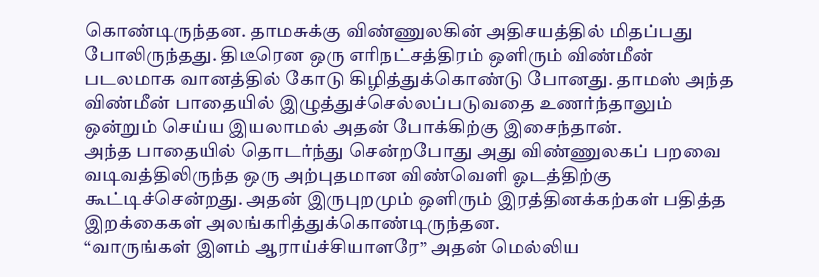கொண்டிருந்தன. தாமசுக்கு விண்ணுலகின் அதிசயத்தில் மிதப்பது போலிருந்தது. திடீரென ஒரு எரிநட்சத்திரம் ஒளிரும் விண்மீன் படலமாக வானத்தில் கோடு கிழித்துக்கொண்டு போனது. தாமஸ் அந்த விண்மீன் பாதையில் இழுத்துச்செல்லப்படுவதை உணர்ந்தாலும் ஒன்றும் செய்ய இயலாமல் அதன் போக்கிற்கு இசைந்தான்.
அந்த பாதையில் தொடர்ந்து சென்றபோது அது விண்ணுலகப் பறவை வடிவத்திலிருந்த ஒரு அற்புதமான விண்வெளி ஓடத்திற்கு கூட்டிச்சென்றது. அதன் இருபுறமும் ஒளிரும் இரத்தினக்கற்கள் பதித்த இறக்கைகள் அலங்கரித்துக்கொண்டிருந்தன.
“வாருங்கள் இளம் ஆராய்ச்சியாளரே” அதன் மெல்லிய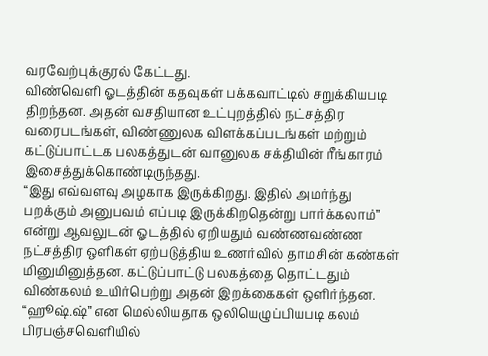வரவேற்புக்குரல் கேட்டது.
விண்வெளி ஓடத்தின் கதவுகள் பக்கவாட்டில் சறுக்கியபடி திறந்தன. அதன் வசதியான உட்புறத்தில் நட்சத்திர வரைபடங்கள், விண்ணுலக விளக்கப்படங்கள் மற்றும் கட்டுப்பாட்டக பலகத்துடன் வானுலக சக்தியின் ரீங்காரம் இசைத்துக்கொண்டிருந்தது.
“இது எவ்வளவு அழகாக இருக்கிறது. இதில் அமர்ந்து பறக்கும் அனுபவம் எப்படி இருக்கிறதென்று பார்க்கலாம்” என்று ஆவலுடன் ஓடத்தில் ஏறியதும் வண்ணவண்ண நட்சத்திர ஒளிகள் ஏற்படுத்திய உணர்வில் தாமசின் கண்கள் மினுமினுத்தன. கட்டுப்பாட்டு பலகத்தை தொட்டதும் விண்கலம் உயிர்பெற்று அதன் இறக்கைகள் ஒளிர்ந்தன.
“ஹூஷ்.ஷ்” என மெல்லியதாக ஒலியெழுப்பியபடி கலம் பிரபஞ்சவெளியில்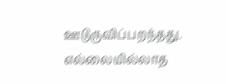ஊடுருவிப்பறந்தது. எல்லையில்லாத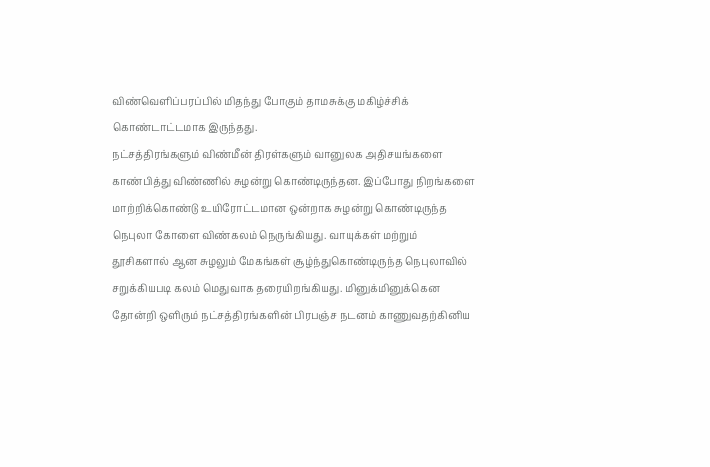விண்வெளிப்பரப்பில் மிதந்து போகும் தாமசுக்கு மகிழ்ச்சிக் கொண்டாட்டமாக இருந்தது.
நட்சத்திரங்களும் விண்மீன் திரள்களும் வானுலக அதிசயங்களை காண்பித்து விண்ணில் சுழன்று கொண்டிருந்தன. இப்போது நிறங்களை மாற்றிக்கொண்டு உயிரோட்டமான ஒன்றாக சுழன்று கொண்டிருந்த நெபுலா கோளை விண்கலம் நெருங்கியது. வாயுக்கள் மற்றும் தூசிகளால் ஆன சுழலும் மேகங்கள் சூழ்ந்துகொண்டிருந்த நெபுலாவில் சறுக்கியபடி கலம் மெதுவாக தரையிறங்கியது. மினுக்மினுக்கென தோன்றி ஒளிரும் நட்சத்திரங்களின் பிரபஞ்ச நடனம் காணுவதற்கினிய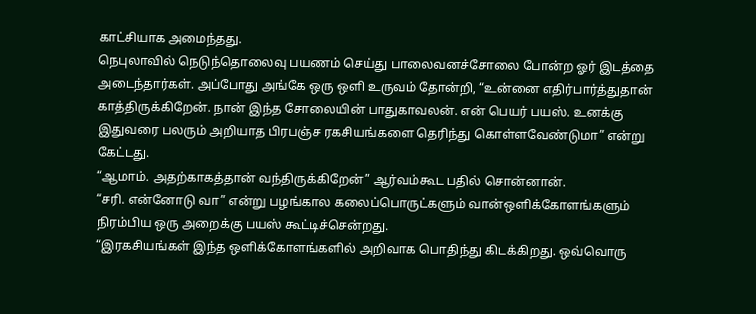காட்சியாக அமைந்தது.
நெபுலாவில் நெடுந்தொலைவு பயணம் செய்து பாலைவனச்சோலை போன்ற ஓர் இடத்தை அடைந்தார்கள். அப்போது அங்கே ஒரு ஒளி உருவம் தோன்றி, “உன்னை எதிர்பார்த்துதான் காத்திருக்கிறேன். நான் இந்த சோலையின் பாதுகாவலன். என் பெயர் பயஸ். உனக்கு இதுவரை பலரும் அறியாத பிரபஞ்ச ரகசியங்களை தெரிந்து கொள்ளவேண்டுமா” என்று கேட்டது.
“ஆமாம். அதற்காகத்தான் வந்திருக்கிறேன்” ஆர்வம்கூட பதில் சொன்னான்.
“சரி. என்னோடு வா” என்று பழங்கால கலைப்பொருட்களும் வான்ஒளிக்கோளங்களும் நிரம்பிய ஒரு அறைக்கு பயஸ் கூட்டிச்சென்றது.
“இரகசியங்கள் இந்த ஒளிக்கோளங்களில் அறிவாக பொதிந்து கிடக்கிறது. ஒவ்வொரு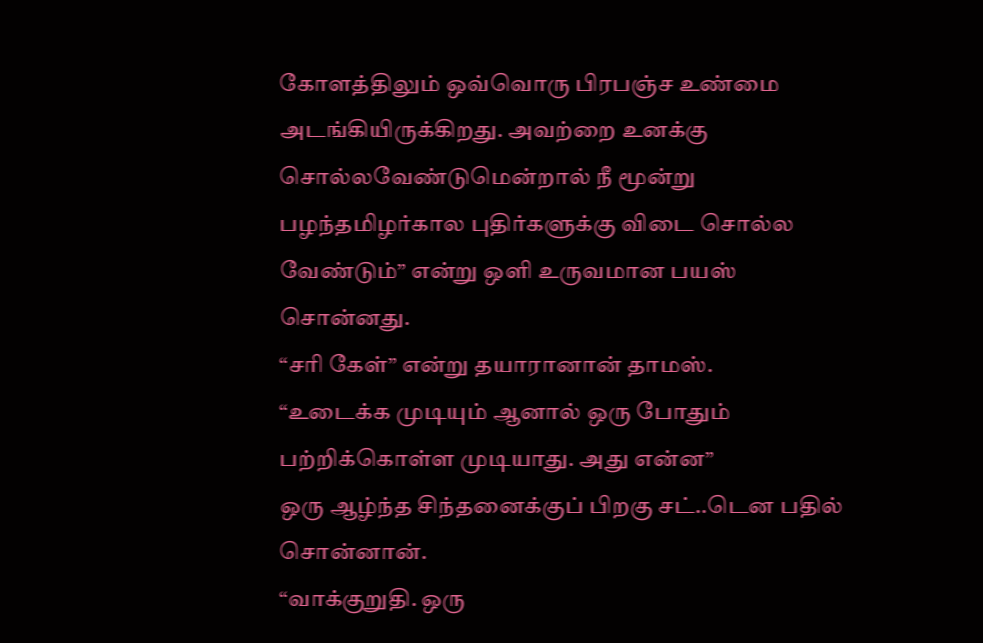கோளத்திலும் ஒவ்வொரு பிரபஞ்ச உண்மை அடங்கியிருக்கிறது. அவற்றை உனக்கு சொல்லவேண்டுமென்றால் நீ மூன்று பழந்தமிழர்கால புதிர்களுக்கு விடை சொல்ல வேண்டும்” என்று ஒளி உருவமான பயஸ் சொன்னது.
“சரி கேள்” என்று தயாரானான் தாமஸ்.
“உடைக்க முடியும் ஆனால் ஒரு போதும் பற்றிக்கொள்ள முடியாது. அது என்ன”
ஒரு ஆழ்ந்த சிந்தனைக்குப் பிறகு சட்..டென பதில் சொன்னான்.
“வாக்குறுதி. ஒரு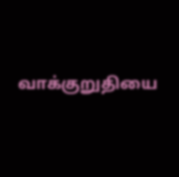வாக்குறுதியை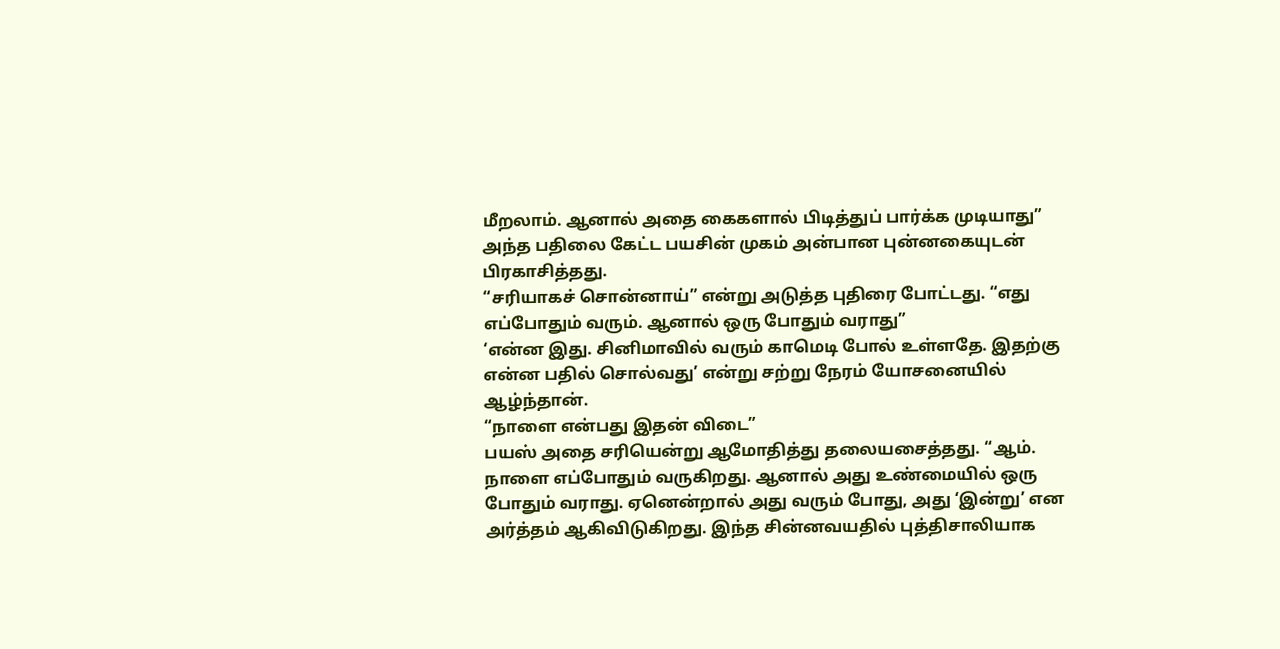மீறலாம். ஆனால் அதை கைகளால் பிடித்துப் பார்க்க முடியாது”
அந்த பதிலை கேட்ட பயசின் முகம் அன்பான புன்னகையுடன் பிரகாசித்தது.
“சரியாகச் சொன்னாய்” என்று அடுத்த புதிரை போட்டது. “எது எப்போதும் வரும். ஆனால் ஒரு போதும் வராது”
‘என்ன இது. சினிமாவில் வரும் காமெடி போல் உள்ளதே. இதற்கு என்ன பதில் சொல்வது’ என்று சற்று நேரம் யோசனையில் ஆழ்ந்தான்.
“நாளை என்பது இதன் விடை”
பயஸ் அதை சரியென்று ஆமோதித்து தலையசைத்தது. “ஆம். நாளை எப்போதும் வருகிறது. ஆனால் அது உண்மையில் ஒரு போதும் வராது. ஏனென்றால் அது வரும் போது, அது ‘இன்று’ என அர்த்தம் ஆகிவிடுகிறது. இந்த சின்னவயதில் புத்திசாலியாக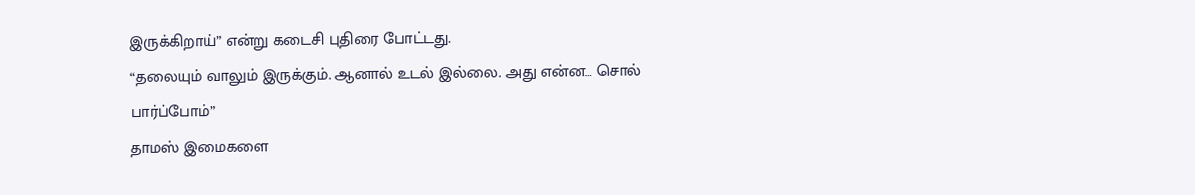இருக்கிறாய்” என்று கடைசி புதிரை போட்டது.
“தலையும் வாலும் இருக்கும். ஆனால் உடல் இல்லை. அது என்ன… சொல் பார்ப்போம்”
தாமஸ் இமைகளை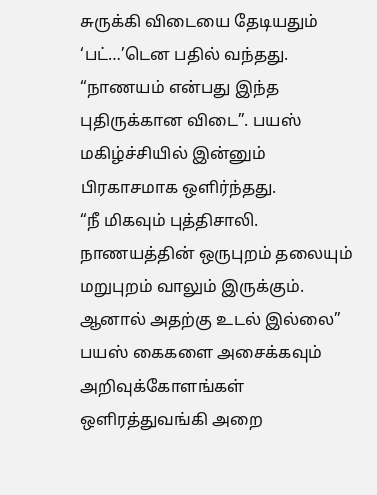சுருக்கி விடையை தேடியதும் ‘பட்…’டென பதில் வந்தது.
“நாணயம் என்பது இந்த புதிருக்கான விடை”. பயஸ் மகிழ்ச்சியில் இன்னும் பிரகாசமாக ஒளிர்ந்தது.
“நீ மிகவும் புத்திசாலி. நாணயத்தின் ஒருபுறம் தலையும் மறுபுறம் வாலும் இருக்கும். ஆனால் அதற்கு உடல் இல்லை”
பயஸ் கைகளை அசைக்கவும் அறிவுக்கோளங்கள் ஒளிரத்துவங்கி அறை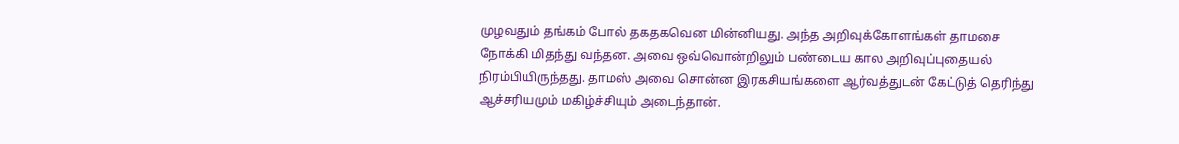முழவதும் தங்கம் போல் தகதகவென மின்னியது. அந்த அறிவுக்கோளங்கள் தாமசை நோக்கி மிதந்து வந்தன. அவை ஒவ்வொன்றிலும் பண்டைய கால அறிவுப்புதையல் நிரம்பியிருந்தது. தாமஸ் அவை சொன்ன இரகசியங்களை ஆர்வத்துடன் கேட்டுத் தெரிந்து ஆச்சரியமும் மகிழ்ச்சியும் அடைந்தான்.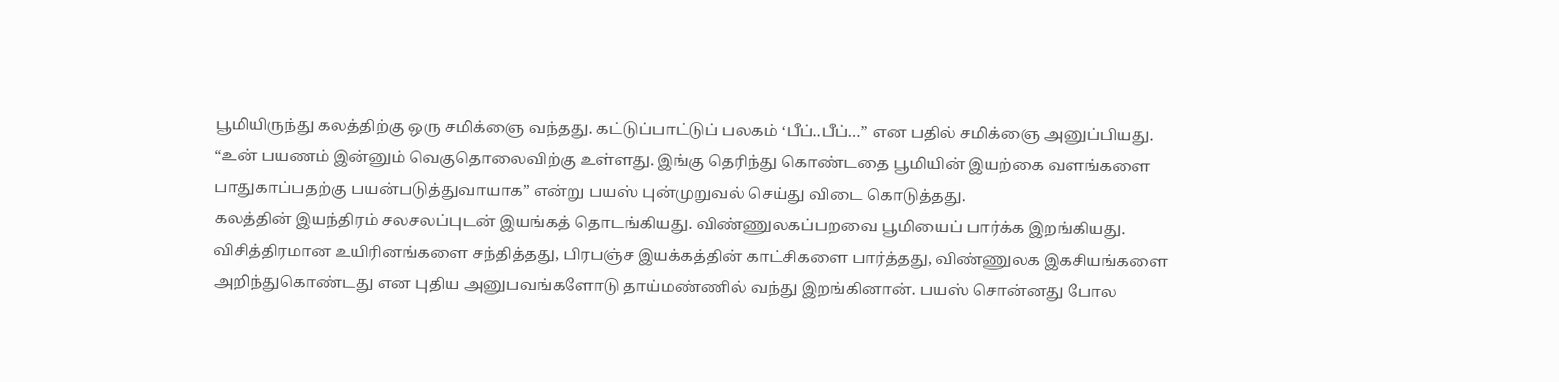பூமியிருந்து கலத்திற்கு ஒரு சமிக்ஞை வந்தது. கட்டுப்பாட்டுப் பலகம் ‘பீப்..பீப்…” என பதில் சமிக்ஞை அனுப்பியது.
“உன் பயணம் இன்னும் வெகுதொலைவிற்கு உள்ளது. இங்கு தெரிந்து கொண்டதை பூமியின் இயற்கை வளங்களை பாதுகாப்பதற்கு பயன்படுத்துவாயாக” என்று பயஸ் புன்முறுவல் செய்து விடை கொடுத்தது.
கலத்தின் இயந்திரம் சலசலப்புடன் இயங்கத் தொடங்கியது. விண்ணுலகப்பறவை பூமியைப் பார்க்க இறங்கியது.
விசித்திரமான உயிரினங்களை சந்தித்தது, பிரபஞ்ச இயக்கத்தின் காட்சிகளை பார்த்தது, விண்ணுலக இகசியங்களை அறிந்துகொண்டது என புதிய அனுபவங்களோடு தாய்மண்ணில் வந்து இறங்கினான். பயஸ் சொன்னது போல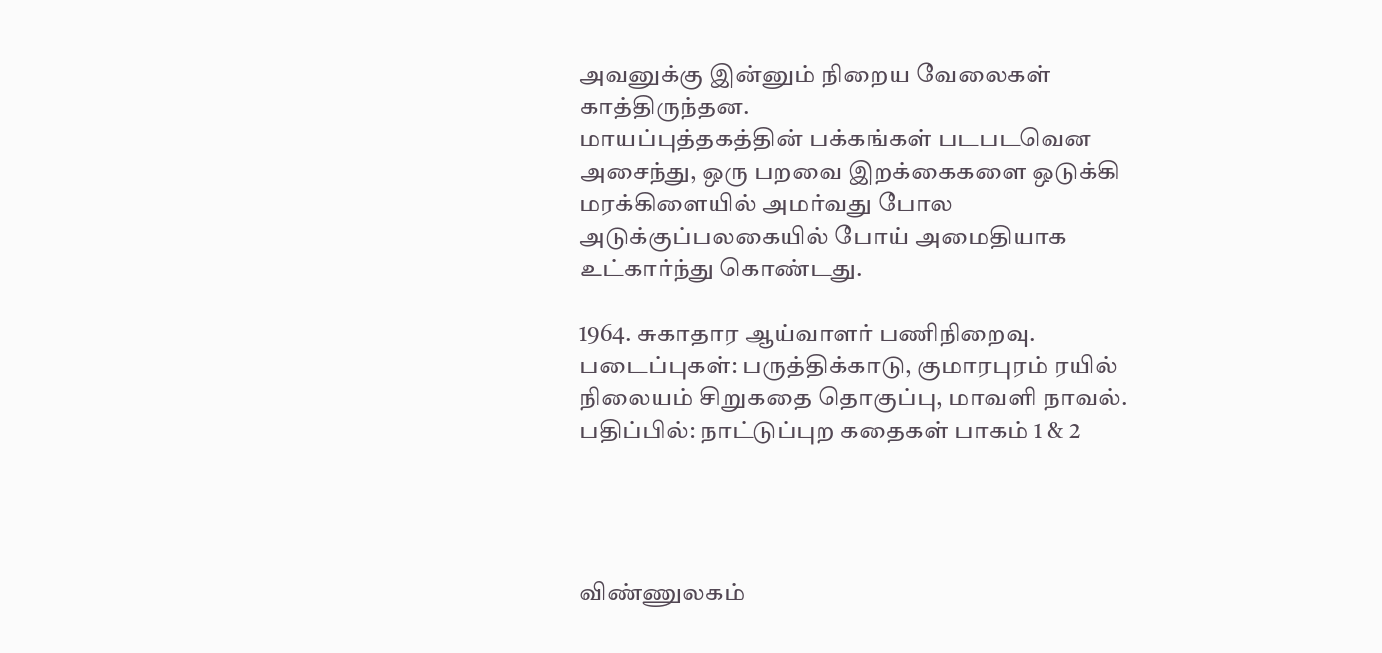அவனுக்கு இன்னும் நிறைய வேலைகள் காத்திருந்தன.
மாயப்புத்தகத்தின் பக்கங்கள் படபடவென அசைந்து, ஒரு பறவை இறக்கைகளை ஒடுக்கி மரக்கிளையில் அமர்வது போல அடுக்குப்பலகையில் போய் அமைதியாக உட்கார்ந்து கொண்டது.

1964. சுகாதார ஆய்வாளர் பணிநிறைவு. படைப்புகள்: பருத்திக்காடு, குமாரபுரம் ரயில் நிலையம் சிறுகதை தொகுப்பு, மாவளி நாவல்.
பதிப்பில்: நாட்டுப்புற கதைகள் பாகம் 1 & 2




விண்ணுலகம்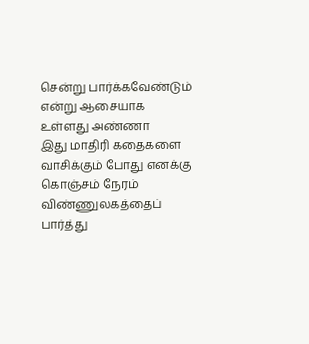சென்று பார்க்கவேண்டும் என்று ஆசையாக உள்ளது அண்ணா
இது மாதிரி கதைகளை வாசிக்கும் போது எனக்கு கொஞ்சம் நேரம் விண்ணுலகத்தைப் பார்த்து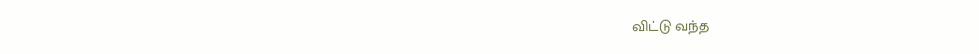விட்டு வந்த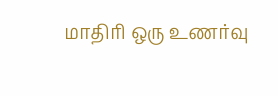மாதிரி ஒரு உணர்வு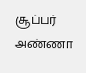சூப்பர் அண்ணா